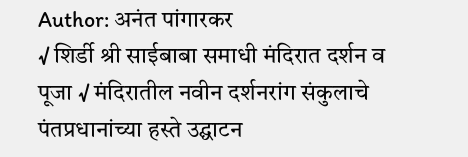Author: अनंत पांगारकर
√ शिर्डी श्री साईबाबा समाधी मंदिरात दर्शन व पूजा √ मंदिरातील नवीन दर्शनरांग संकुलाचे पंतप्रधानांच्या हस्ते उद्घाटन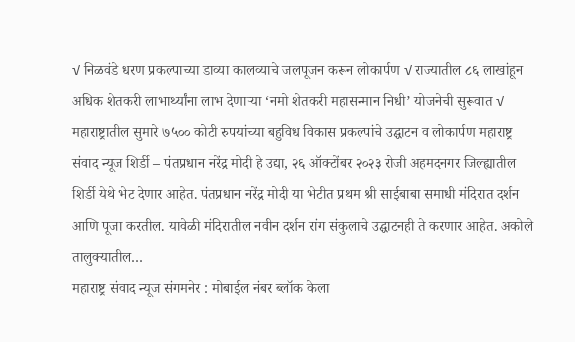√ निळवंडे धरण प्रकल्पाच्या डाव्या कालव्याचे जलपूजन करून लोकार्पण √ राज्यातील ८६ लाखांहून अधिक शेतकरी लाभार्थ्यांना लाभ देणाऱ्या ‘नमो शेतकरी महासन्मान निधी’ योजनेची सुरूवात √ महाराष्ट्रातील सुमारे ७५०० कोटी रुपयांच्या बहुविध विकास प्रकल्पांचे उद्घाटन व लोकार्पण महाराष्ट्र संवाद न्यूज शिर्डी – पंतप्रधान नरेंद्र मोदी हे उद्या, २६ ऑक्टोंबर २०२३ रोजी अहमदनगर जिल्ह्यातील शिर्डी येथे भेट देणार आहेत. पंतप्रधान नरेंद्र मोदी या भेटीत प्रथम श्री साईबाबा समाधी मंदिरात दर्शन आणि पूजा करतील. यावेळी मंदिरातील नवीन दर्शन रांग संकुलाचे उद्घाटनही ते करणार आहेत. अकोले तालुक्यातील…
महाराष्ट्र संवाद न्यूज संगमनेर : मोबाईल नंबर ब्लॉक केला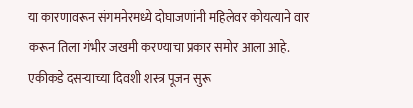या कारणावरून संगमनेरमध्ये दोघाजणांनी महिलेवर कोयत्याने वार करून तिला गंभीर जखमी करण्याचा प्रकार समोर आला आहे. एकीकडे दसऱ्याच्या दिवशी शस्त्र पूजन सुरू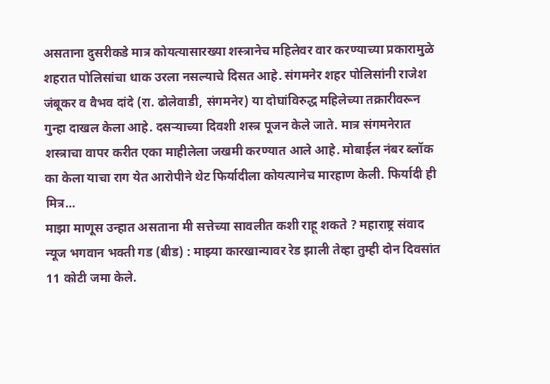असताना दुसरीकडे मात्र कोयत्यासारख्या शस्त्रानेच महिलेवर वार करण्याच्या प्रकारामुळे शहरात पोलिसांचा धाक उरला नसल्याचे दिसत आहे. संगमनेर शहर पोलिसांनी राजेश जंबूकर व वैभव दांदे (रा. ढोलेवाडी, संगमनेर) या दोघांविरुद्ध महिलेच्या तक्रारीवरून गुन्हा दाखल केला आहे. दसऱ्याच्या दिवशी शस्त्र पूजन केले जाते. मात्र संगमनेरात शस्त्राचा वापर करीत एका माहीलेला जखमी करण्यात आले आहे. मोबाईल नंबर ब्लॉक का केला याचा राग येत आरोपीने थेट फिर्यादीला कोयत्यानेच मारहाण केली. फिर्यादी ही मित्र…
माझा माणूस उन्हात असताना मी सत्तेच्या सावलीत कशी राहू शकते ? महाराष्ट्र संवाद न्यूज भगवान भक्ती गड (बीड) : माझ्या कारखान्यावर रेड झाली तेव्हा तुम्ही दोन दिवसांत 11 कोटी जमा केले.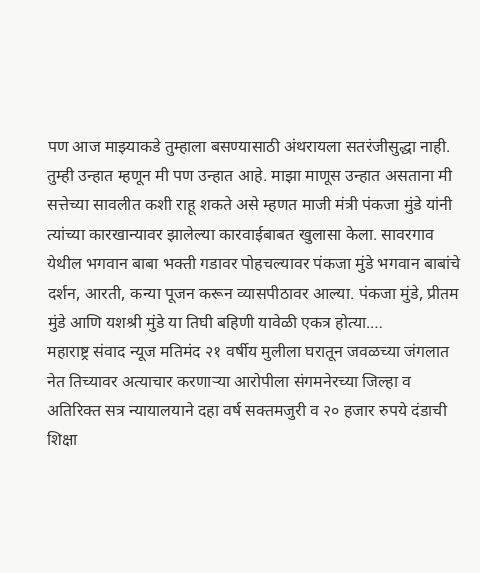पण आज माझ्याकडे तुम्हाला बसण्यासाठी अंथरायला सतरंजीसुद्धा नाही. तुम्ही उन्हात म्हणून मी पण उन्हात आहे. माझा माणूस उन्हात असताना मी सत्तेच्या सावलीत कशी राहू शकते असे म्हणत माजी मंत्री पंकजा मुंडे यांनी त्यांच्या कारखान्यावर झालेल्या कारवाईबाबत खुलासा केला. सावरगाव येथील भगवान बाबा भक्ती गडावर पोहचल्यावर पंकजा मुंडे भगवान बाबांचे दर्शन, आरती, कन्या पूजन करून व्यासपीठावर आल्या. पंकजा मुंडे, प्रीतम मुंडे आणि यशश्री मुंडे या तिघी बहिणी यावेळी एकत्र होत्या.…
महाराष्ट्र संवाद न्यूज मतिमंद २१ वर्षीय मुलीला घरातून जवळच्या जंगलात नेत तिच्यावर अत्याचार करणाऱ्या आरोपीला संगमनेरच्या जिल्हा व अतिरिक्त सत्र न्यायालयाने दहा वर्ष सक्तमजुरी व २० हजार रुपये दंडाची शिक्षा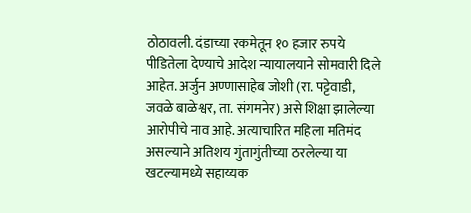ठोठावली. दंडाच्या रकमेतून १० हजार रुपये पीडितेला देण्याचे आदेश न्यायालयाने सोमवारी दिले आहेत. अर्जुन अण्णासाहेब जोशी (रा. पट्टेवाडी, जवळे बाळेश्वर, ता. संगमनेर) असे शिक्षा झालेल्या आरोपीचे नाव आहे. अत्याचारित महिला मतिमंद असल्याने अतिशय गुंतागुंतीच्या ठरलेल्या या खटल्यामध्ये सहाय्यक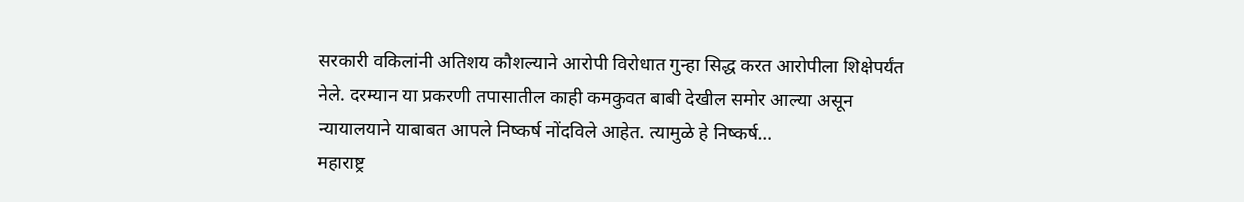सरकारी वकिलांनी अतिशय कौशल्याने आरोपी विरोधात गुन्हा सिद्ध करत आरोपीला शिक्षेपर्यंत नेले. दरम्यान या प्रकरणी तपासातील काही कमकुवत बाबी देखील समोर आल्या असून न्यायालयाने याबाबत आपले निष्कर्ष नोंदविले आहेत. त्यामुळे हे निष्कर्ष…
महाराष्ट्र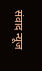संवाद न्यूज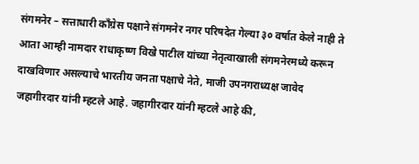संगमनेर – सत्ताधारी काँग्रेस पक्षाने संगमनेर नगर परिषदेत गेल्या ३० वर्षात केले नाही ते आता आम्ही नामदार राधाकृष्ण विखे पाटील यांच्या नेतृत्वाखाली संगमनेरमध्ये करून दाखविणार असल्याचे भारतीय जनता पक्षाचे नेते, माजी उपनगराध्यक्ष जावेद जहागीरदार यांनी म्हटले आहे. जहागीरदार यांनी म्हटले आहे की,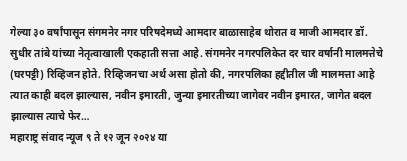गेल्या ३० वर्षांपासून संगमनेर नगर परिषदेमध्ये आमदार बाळासाहेब थोरात व माजी आमदार डॉ. सुधीर तांबे यांच्या नेतृत्वाखाली एकहाती सत्ता आहे. संगमनेर नगरपलिकेत दर चार वर्षानी मालमत्तेचे (घरपट्टी) रिव्हिजन होते. रिव्हिजनचा अर्थ असा होतो की, नगरपलिका हद्दीतील जी मालमत्ता आहे त्यात काही बदल झाल्यास, नवीन इमारती, जुन्या इमारतीच्या जागेवर नवीन इमारत, जागेत बदल झाल्यास त्याचे फेर…
महाराष्ट्र संवाद न्यूज ९ ते १२ जून २०२४ या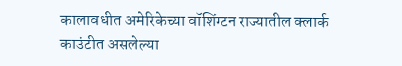कालावधीत अमेरिकेच्या वॉशिंग्टन राज्यातील क्लार्क काउंटीत असलेल्या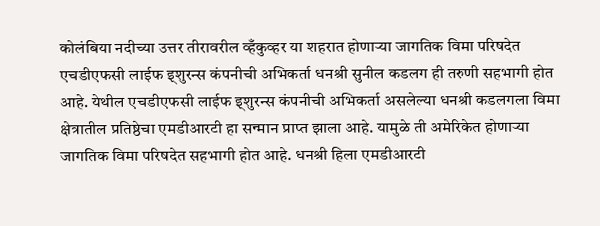कोलंबिया नदीच्या उत्तर तीरावरील व्हँकुव्हर या शहरात होणाऱ्या जागतिक विमा परिषदेत एचडीएफसी लाईफ इ्शुरन्स कंपनीची अभिकर्ता धनश्री सुनील कडलग ही तरुणी सहभागी होत आहे. येथील एचडीएफसी लाईफ इ्शुरन्स कंपनीची अभिकर्ता असलेल्या धनश्री कडलगला विमा क्षेत्रातील प्रतिष्ठेचा एमडीआरटी हा सन्मान प्राप्त झाला आहे. यामुळे ती अमेरिकेत होणाऱ्या जागतिक विमा परिषदेत सहभागी होत आहे. धनश्री हिला एमडीआरटी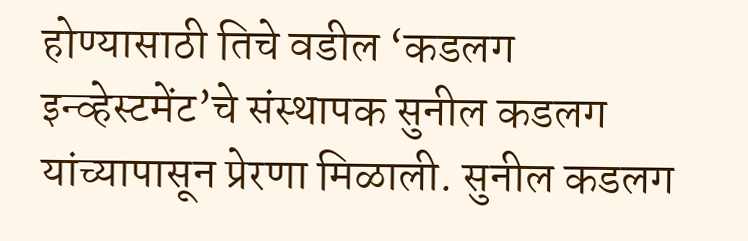होण्यासाठी तिचे वडील ‘कडलग इन्व्हेस्टमेंट’चे संस्थापक सुनील कडलग यांच्यापासून प्रेरणा मिळाली. सुनील कडलग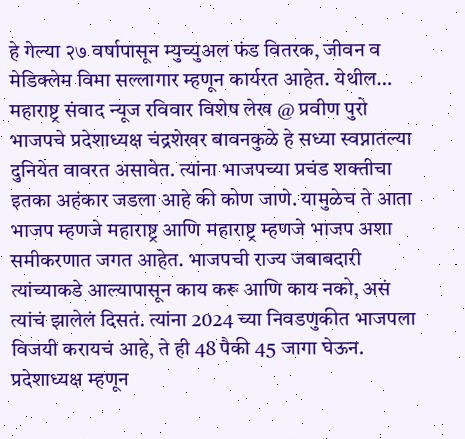हे गेल्या २७ वर्षापासून म्युच्युअल फंड वितरक, जीवन व मेडिक्लेम विमा सल्लागार म्हणून कार्यरत आहेत. येथील…
महाराष्ट्र संवाद न्यूज रविवार विशेष लेख @ प्रवीण पुरो भाजपचे प्रदेशाध्यक्ष चंद्रशेखर बावनकुळे हे सध्या स्वप्नातल्या दुनियेत वावरत असावेत. त्यांना भाजपच्या प्रचंड शक्तीचा इतका अहंकार जडला आहे की कोण जाणे. यामुळेच ते आता भाजप म्हणजे महाराष्ट्र आणि महाराष्ट्र म्हणजे भाजप अशा समीकरणात जगत आहेत. भाजपची राज्य जबाबदारी त्यांच्याकडे आल्यापासून काय करू आणि काय नको, असं त्यांचं झालेलं दिसतं. त्यांना 2024 च्या निवडणुकीत भाजपला विजयी करायचं आहे, ते ही 48 पैकी 45 जागा घेऊन. प्रदेशाध्यक्ष म्हणून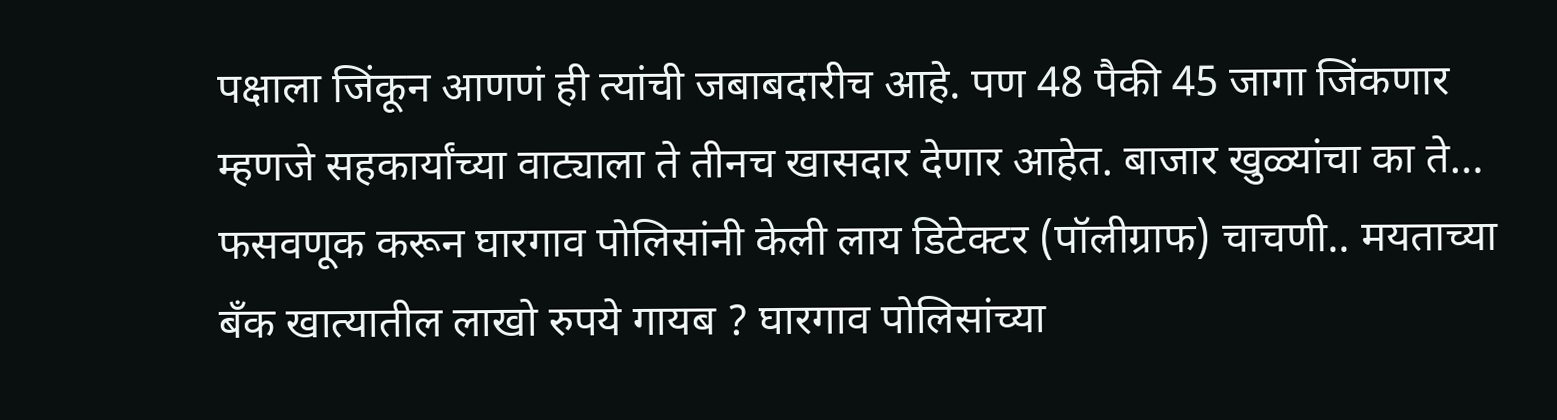पक्षाला जिंकून आणणं ही त्यांची जबाबदारीच आहे. पण 48 पैकी 45 जागा जिंकणार म्हणजे सहकार्यांच्या वाट्याला ते तीनच खासदार देणार आहेत. बाजार खुळ्यांचा का ते…
फसवणूक करून घारगाव पोलिसांनी केली लाय डिटेक्टर (पॉलीग्राफ) चाचणी.. मयताच्या बँक खात्यातील लाखो रुपये गायब ? घारगाव पोलिसांच्या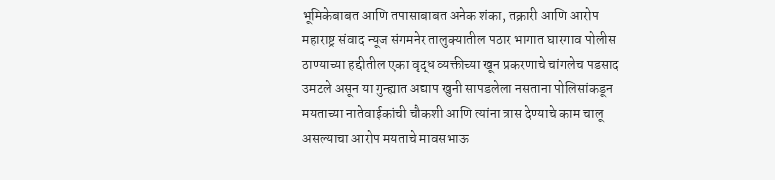भूमिकेबाबत आणि तपासाबाबत अनेक शंका, तक्रारी आणि आरोप महाराष्ट्र संवाद न्यूज संगमनेर तालुक्यातील पठार भागात घारगाव पोलीस ठाण्याच्या हद्दीतील एका वृद्ध व्यक्तीच्या खून प्रकरणाचे चांगलेच पडसाद उमटले असून या गुन्ह्यात अद्याप खुनी सापडलेला नसताना पोलिसांकडून मयताच्या नातेवाईकांची चौकशी आणि त्यांना त्रास देण्याचे काम चालू असल्याचा आरोप मयताचे मावसभाऊ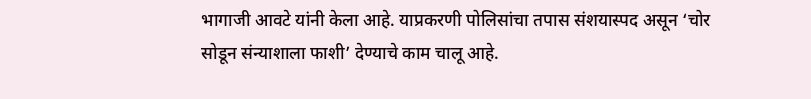भागाजी आवटे यांनी केला आहे. याप्रकरणी पोलिसांचा तपास संशयास्पद असून ‘चोर सोडून संन्याशाला फाशी’ देण्याचे काम चालू आहे.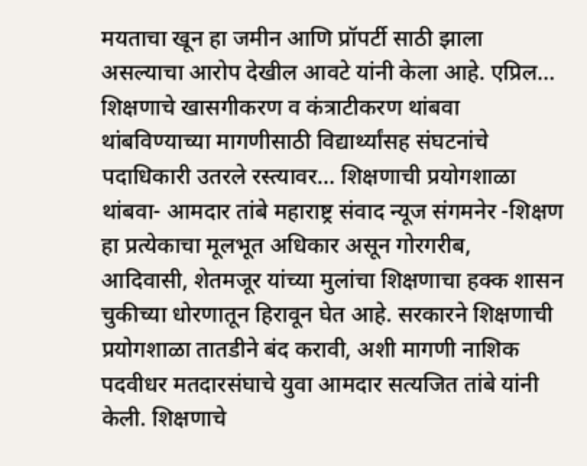मयताचा खून हा जमीन आणि प्रॉपर्टी साठी झाला असल्याचा आरोप देखील आवटे यांनी केला आहे. एप्रिल…
शिक्षणाचे खासगीकरण व कंत्राटीकरण थांबवा थांबविण्याच्या मागणीसाठी विद्यार्थ्यांसह संघटनांचे पदाधिकारी उतरले रस्त्यावर… शिक्षणाची प्रयोगशाळा थांबवा- आमदार तांबे महाराष्ट्र संवाद न्यूज संगमनेर -शिक्षण हा प्रत्येकाचा मूलभूत अधिकार असून गोरगरीब, आदिवासी, शेतमजूर यांच्या मुलांचा शिक्षणाचा हक्क शासन चुकीच्या धोरणातून हिरावून घेत आहे. सरकारने शिक्षणाची प्रयोगशाळा तातडीने बंद करावी, अशी मागणी नाशिक पदवीधर मतदारसंघाचे युवा आमदार सत्यजित तांबे यांनी केली. शिक्षणाचे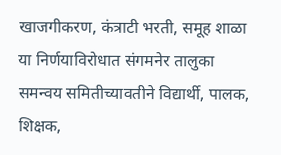खाजगीकरण, कंत्राटी भरती, समूह शाळा या निर्णयाविरोधात संगमनेर तालुका समन्वय समितीच्यावतीने विद्यार्थी, पालक, शिक्षक,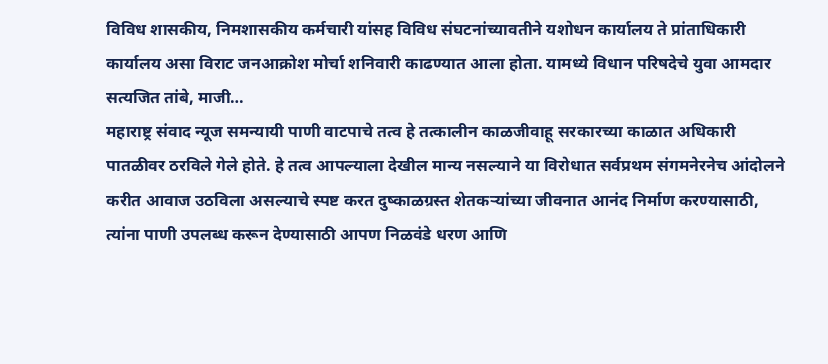विविध शासकीय, निमशासकीय कर्मचारी यांसह विविध संघटनांच्यावतीने यशोधन कार्यालय ते प्रांताधिकारी कार्यालय असा विराट जनआक्रोश मोर्चा शनिवारी काढण्यात आला होता. यामध्ये विधान परिषदेचे युवा आमदार सत्यजित तांबे, माजी…
महाराष्ट्र संवाद न्यूज समन्यायी पाणी वाटपाचे तत्व हे तत्कालीन काळजीवाहू सरकारच्या काळात अधिकारी पातळीवर ठरविले गेले होते. हे तत्व आपल्याला देखील मान्य नसल्याने या विरोधात सर्वप्रथम संगमनेरनेच आंदोलने करीत आवाज उठविला असल्याचे स्पष्ट करत दुष्काळग्रस्त शेतकऱ्यांच्या जीवनात आनंद निर्माण करण्यासाठी, त्यांना पाणी उपलब्ध करून देण्यासाठी आपण निळवंडे धरण आणि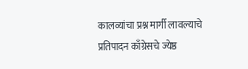कालव्यांचा प्रश्न मार्गी लावल्याचे प्रतिपादन काँग्रेसचे ज्येष्ठ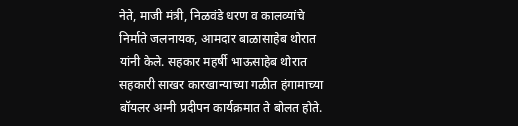नेते, माजी मंत्री, निळवंडे धरण व कालव्यांचे निर्माते जलनायक, आमदार बाळासाहेब थोरात यांनी केले. सहकार महर्षी भाऊसाहेब थोरात सहकारी साखर कारखान्याच्या गळीत हंगामाच्या बॉयलर अग्नी प्रदीपन कार्यक्रमात ते बोलत होते.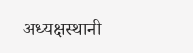अध्यक्षस्थानी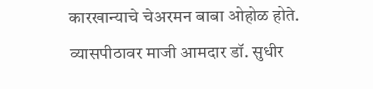कारखान्याचे चेअरमन बाबा ओहोळ होते. व्यासपीठावर माजी आमदार डॉ. सुधीर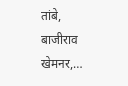तांबे, बाजीराव खेमनर,…